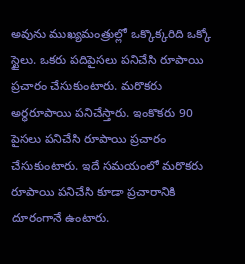అవును ముఖ్యమంత్రుల్లో ఒక్కొక్కరిది ఒక్కో స్టైలు. ఒకరు పదిపైసలు పనిచేసి రూపాయి ప్రచారం చేసుకుంటారు. మరొకరు అర్ధరూపాయి పనిచేస్తారు. ఇంకొకరు 90 పైసలు పనిచేసి రూపాయి ప్రచారం చేసుకుంటారు. ఇదే సమయంలో మరొకరు రూపాయి పనిచేసి కూడా ప్రచారానికి దూరంగానే ఉంటారు.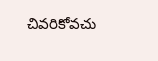చివరికోవచు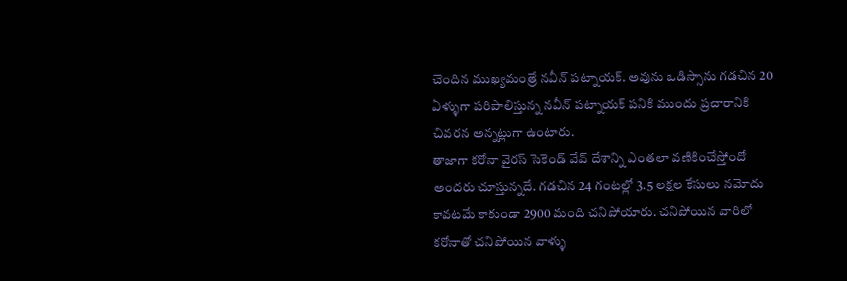చెందిన ముఖ్యమంత్రే నవీన్ పట్నాయక్. అవును ఒడిస్సాను గడచిన 20 ఏళ్ళుగా పరిపాలిస్తున్న నవీన్ పట్నాయక్ పనికి ముందు ప్రచారానికి చివరన అన్నట్లుగా ఉంటారు.
తాజాగా కరోనా వైరస్ సెకెండ్ వేవ్ దేశాన్ని ఎంతలా వణికించేస్తోందో అందరు చూస్తున్నదే. గడచిన 24 గంటల్లో 3.5 లక్షల కేసులు నమోదు కావటమే కాకుండా 2900 మంది చనిపోయారు. చనిపోయిన వారిలో కరోనాతో చనిపోయిన వాళ్ళు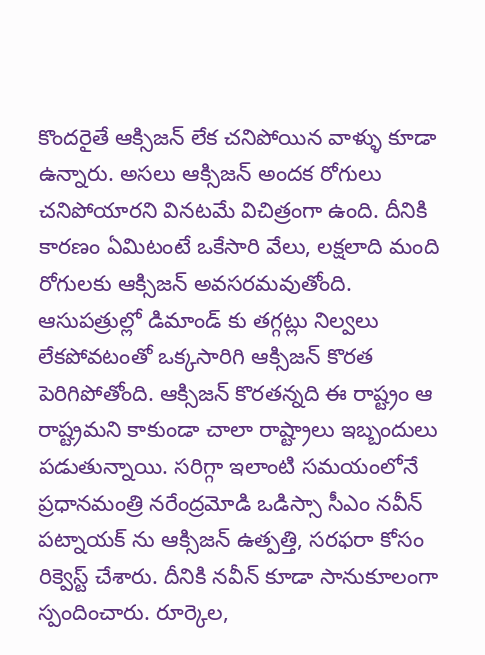కొందరైతే ఆక్సిజన్ లేక చనిపోయిన వాళ్ళు కూడా ఉన్నారు. అసలు ఆక్సిజన్ అందక రోగులు చనిపోయారని వినటమే విచిత్రంగా ఉంది. దీనికి కారణం ఏమిటంటే ఒకేసారి వేలు, లక్షలాది మంది రోగులకు ఆక్సిజన్ అవసరమవుతోంది.
ఆసుపత్రుల్లో డిమాండ్ కు తగ్గట్లు నిల్వలు లేకపోవటంతో ఒక్కసారిగి ఆక్సిజన్ కొరత పెరిగిపోతోంది. ఆక్సిజన్ కొరతన్నది ఈ రాష్ట్రం ఆ రాష్ట్రమని కాకుండా చాలా రాష్ట్రాలు ఇబ్బందులు పడుతున్నాయి. సరిగ్గా ఇలాంటి సమయంలోనే ప్రధానమంత్రి నరేంద్రమోడి ఒడిస్సా సీఎం నవీన్ పట్నాయక్ ను ఆక్సిజన్ ఉత్పత్తి, సరఫరా కోసం రిక్వెస్ట్ చేశారు. దీనికి నవీన్ కూడా సానుకూలంగా స్పందించారు. రూర్కెల,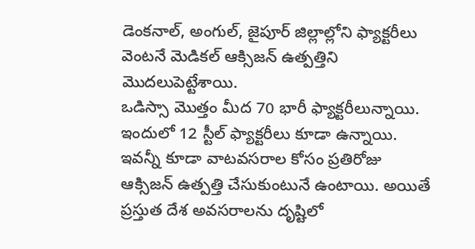డెంకనాల్, అంగుల్, జైపూర్ జిల్లాల్లోని ఫ్యాక్టరీలు వెంటనే మెడికల్ ఆక్సిజన్ ఉత్పత్తిని మొదలుపెట్టేశాయి.
ఒడిస్సా మొత్తం మీద 70 భారీ ఫ్యాక్టరీలున్నాయి. ఇందులో 12 స్టీల్ ఫ్యాక్టరీలు కూడా ఉన్నాయి. ఇవన్నీ కూడా వాటవసరాల కోసం ప్రతిరోజు ఆక్సిజన్ ఉత్పత్తి చేసుకుంటునే ఉంటాయి. అయితే ప్రస్తుత దేశ అవసరాలను దృష్టిలో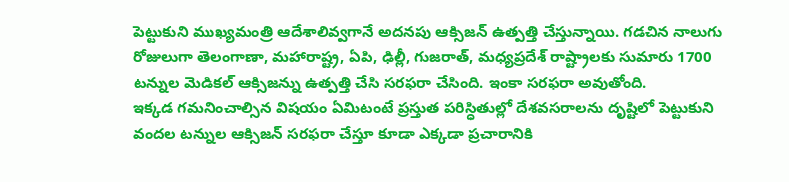పెట్టుకుని ముఖ్యమంత్రి ఆదేశాలివ్వగానే అదనపు ఆక్సిజన్ ఉత్పత్తి చేస్తున్నాయి. గడచిన నాలుగు రోజులుగా తెలంగాణా, మహారాష్ట్ర, ఏపి, ఢిల్లీ, గుజరాత్, మధ్యప్రదేశ్ రాష్ట్రాలకు సుమారు 1700 టన్నుల మెడికల్ ఆక్సిజన్ను ఉత్పత్తి చేసి సరఫరా చేసింది. ఇంకా సరఫరా అవుతోంది.
ఇక్కడ గమనించాల్సిన విషయం ఏమిటంటే ప్రస్తుత పరిస్ధితుల్లో దేశవసరాలను దృష్టిలో పెట్టుకుని వందల టన్నుల ఆక్సిజన్ సరఫరా చేస్తూ కూడా ఎక్కడా ప్రచారానికి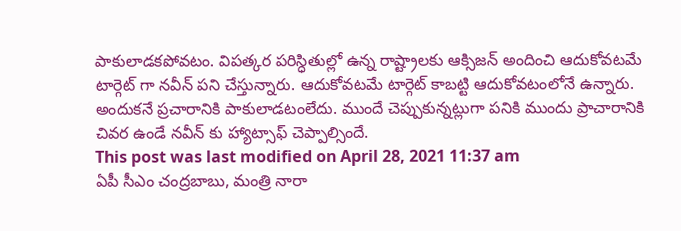పాకులాడకపోవటం. విపత్కర పరిస్ధితుల్లో ఉన్న రాష్ట్రాలకు ఆక్సిజన్ అందించి ఆదుకోవటమే టార్గెట్ గా నవీన్ పని చేస్తున్నారు. ఆదుకోవటమే టార్గెట్ కాబట్టి ఆదుకోవటంలోనే ఉన్నారు. అందుకనే ప్రచారానికి పాకులాడటంలేదు. ముందే చెప్పుకున్నట్లుగా పనికి ముందు ప్రాచారానికి చివర ఉండే నవీన్ కు హ్యాట్సాఫ్ చెప్పాల్సిందే.
This post was last modified on April 28, 2021 11:37 am
ఏపీ సీఎం చంద్రబాబు, మంత్రి నారా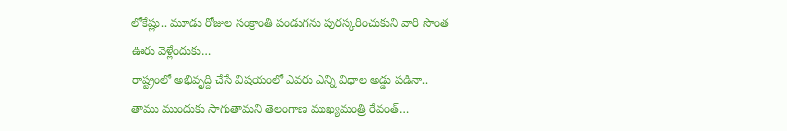లోకేష్లు.. మూడు రోజుల సంక్రాంతి పండుగను పురస్కరించుకుని వారి సొంత ఊరు వెళ్లేందుకు…
రాష్ట్రంలో అభివృద్ది చేసే విషయంలో ఎవరు ఎన్ని విధాల అడ్డు పడినా.. తాము ముందుకు సాగుతామని తెలంగాణ ముఖ్యమంత్రి రేవంత్…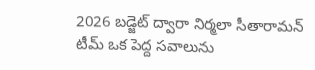2026 బడ్జెట్ ద్వారా నిర్మలా సీతారామన్ టీమ్ ఒక పెద్ద సవాలును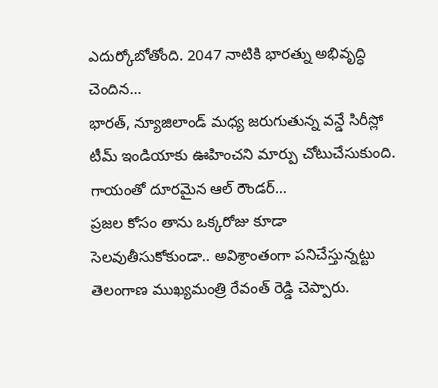ఎదుర్కోబోతోంది. 2047 నాటికి భారత్ను అభివృద్ధి చెందిన…
భారత్, న్యూజిలాండ్ మధ్య జరుగుతున్న వన్డే సిరీస్లో టీమ్ ఇండియాకు ఊహించని మార్పు చోటుచేసుకుంది. గాయంతో దూరమైన ఆల్ రౌండర్…
ప్రజల కోసం తాను ఒక్కరోజు కూడా సెలవుతీసుకోకుండా.. అవిశ్రాంతంగా పనిచేస్తున్నట్టు తెలంగాణ ముఖ్యమంత్రి రేవంత్ రెడ్డి చెప్పారు.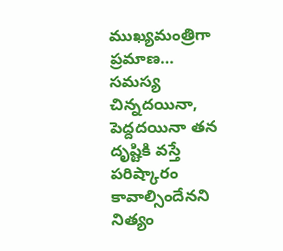ముఖ్యమంత్రిగా ప్రమాణ…
సమస్య చిన్నదయినా, పెద్దదయినా తన దృష్టికి వస్తే పరిష్కారం కావాల్సిందేనని నిత్యం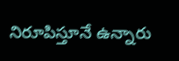నిరూపిస్తూనే ఉన్నారు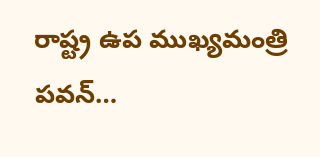రాష్ట్ర ఉప ముఖ్యమంత్రి పవన్…